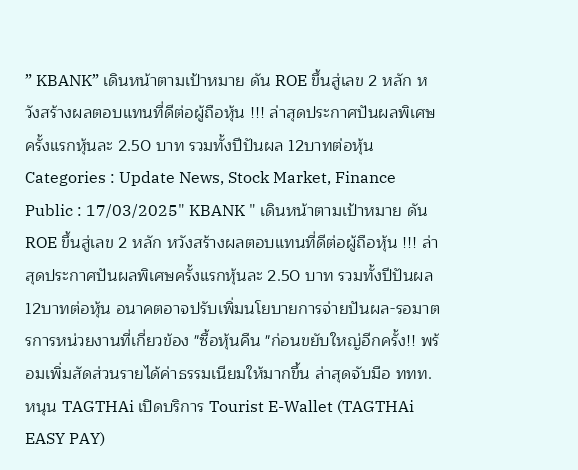” KBANK” เดินหน้าตามเป้าหมาย ดัน ROE ขึ้นสู่เลข 2 หลัก หวังสร้างผลตอบแทนที่ดีต่อผู้ถือหุ้น !!! ล่าสุดประกาศปันผลพิเศษครั้งแรกหุ้นละ 2.50 บาท รวมทั้งปีปันผล 12บาทต่อหุ้น
Categories : Update News, Stock Market, Finance
Public : 17/03/2025" KBANK " เดินหน้าตามเป้าหมาย ดัน ROE ขึ้นสู่เลข 2 หลัก หวังสร้างผลตอบแทนที่ดีต่อผู้ถือหุ้น !!! ล่าสุดประกาศปันผลพิเศษครั้งแรกหุ้นละ 2.50 บาท รวมทั้งปีปันผล 12บาทต่อหุ้น อนาคตอาจปรับเพิ่มนโยบายการจ่ายปันผล-รอมาตรการหน่วยงานที่เกี่ยวข้อง "ซื้อหุ้นคืน "ก่อนขยับใหญ่อีกครั้ง!! พร้อมเพิ่มสัดส่วนรายได้ค่าธรรมเนียมให้มากขึ้น ล่าสุดจับมือ ททท. หนุน TAGTHAi เปิดบริการ Tourist E-Wallet (TAGTHAi EASY PAY)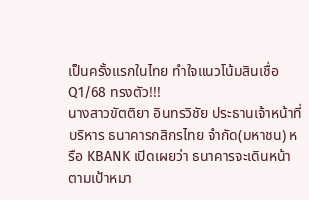เป็นครั้งแรกในไทย ทำใจแนวโน้มสินเชื่อ Q1/68 ทรงตัว!!!
นางสาวขัตติยา อินทรวิชัย ประธานเจ้าหน้าที่บริหาร ธนาคารกสิกรไทย จำกัด(มหาชน) หรือ KBANK เปิดเผยว่า ธนาคารจะเดินหน้าตามเป้าหมา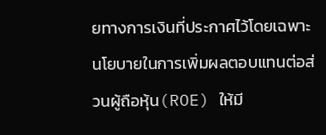ยทางการเงินที่ประกาศไว้โดยเฉพาะนโยบายในการเพิ่มผลตอบแทนต่อส่วนผู้ถือหุ้น(ROE) ให้มี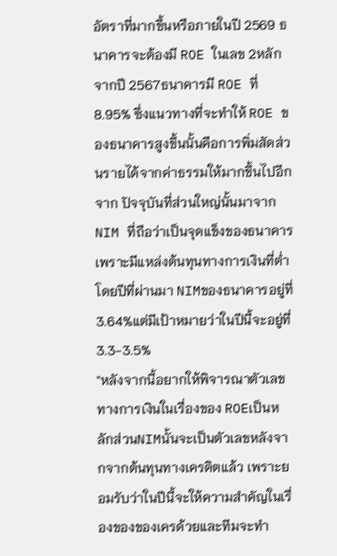อัตราที่มากขึ้นหรือภายในปี 2569 ธนาคารจะต้องมี ROE ในเลข 2หลักจากปี 2567ธนาคารมี ROE ที่ 8.95% ซึ่งแนวทางที่จะทำให้ ROE ของธนาคารสูงขึ้นนั้นคือการพิ่มสัดส่วนรายได้จากค่าธรรมให้มากขึ้นไปอีกจาก ปัจจุบันที่ส่วนใหญ่นั้นมาจาก NIM ที่ถือว่าเป็นจุดแข็งของธนาคารเพราะมีแหล่งต้นทุนทางการเงินที่ต่ำโดยปีที่ผ่านมา NIMของธนาคารอยู่ที่ 3.64%แต่มีเป้าหมายว่าในปีนี้จะอยู่ที่ 3.3-3.5%
"หลังจากนี้อยากให้พิจารณาตัวเลขทางการเงินในเรื่องของ ROEเป็นหลักส่วนNIMนั้นจะเป็นตัวเลขหลังจากจากต้นทุนทางเครดิตแล้ว เพราะยอมรับว่าในปีนี้จะให้ความสำคัญในเรื่องของของเครด้วยและทีมจะทำ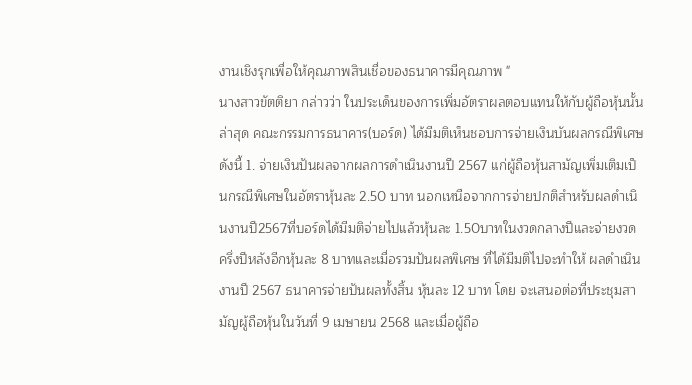งานเชิงรุกเพื่อให้คุณภาพสินเชื่อของธนาคารมีคุณภาพ "
นางสาวขัตติยา กล่าวว่า ในประเด็นของการเพิ่มอัตราผลตอบแทนให้กับผู้ถือหุ้นนั้นล่าสุด คณะกรรมการธนาคาร(บอร์ด) ได้มีมติเห็นชอบการจ่ายเงินบันผลกรณีพิเศษ ดังนี้ 1. จ่ายเงินปันผลจากผลการดำเนินงานปี 2567 แก่ผู้ถือหุ้นสามัญเพิ่มเติมเป็นกรณีพิเศษในอัตราหุ้นละ 2.50 บาท นอกเหนือจากการจ่ายปกติสำหรับผลดำเนินงานปี2567ที่บอร์ดได้มีมติจ่ายไปแล้วหุ้นละ 1.50บาทในงวดกลางปีและจ่ายงวดครึ่งปีหลังอีกหุ้นละ 8 บาทและเมื่อรวมปันผลพิเศษ ที่ได้มีมติไปจะทำให้ ผลดำเนินงานปี 2567 ธนาคารจ่ายปันผลทั้งสิ้น หุ้นละ 12 บาท โดย จะเสนอต่อที่ประชุมสามัญผู้ถือหุ้นในวันที่ 9 เมษายน 2568 และเมื่อผู้ถือ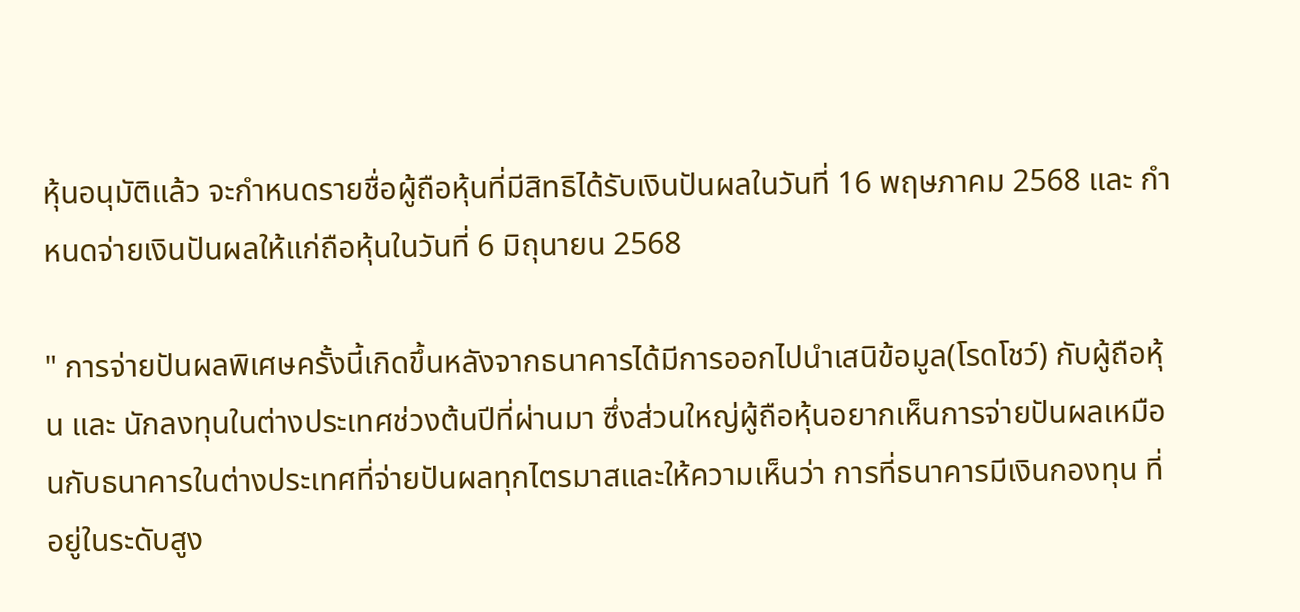หุ้นอนุมัติแล้ว จะกําหนดรายชื่อผู้ถือหุ้นที่มีสิทธิได้รับเงินปันผลในวันที่ 16 พฤษภาคม 2568 และ กำหนดจ่ายเงินปันผลให้แก่ถือหุ้นในวันที่ 6 มิถุนายน 2568

" การจ่ายปันผลพิเศษครั้งนี้เกิดขึ้นหลังจากธนาคารได้มีการออกไปนำเสนิข้อมูล(โรดโชว์) กับผู้ถือหุ้น และ นักลงทุนในต่างประเทศช่วงต้นปีที่ผ่านมา ซึ่งส่วนใหญ่ผู้ถือหุ้นอยากเห็นการจ่ายปันผลเหมือนกับธนาคารในต่างประเทศที่จ่ายปันผลทุกไตรมาสและให้ความเห็นว่า การที่ธนาคารมีเงินกองทุน ที่อยู่ในระดับสูง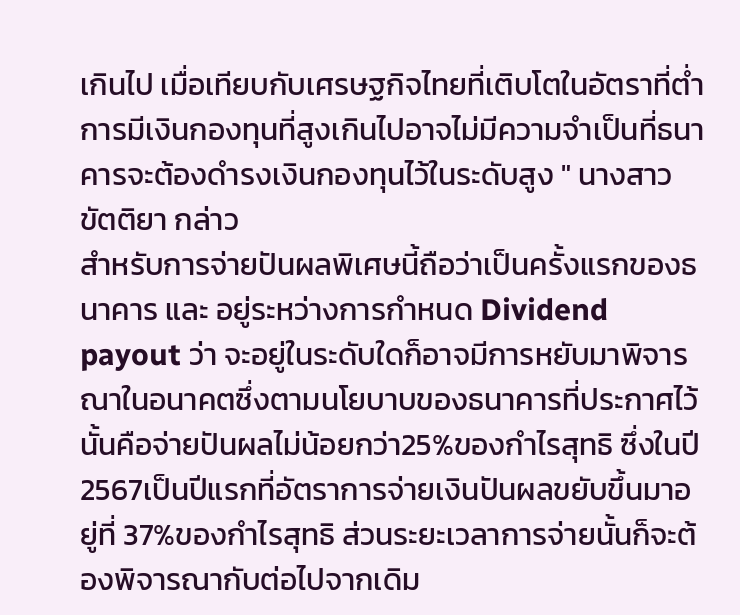เกินไป เมื่อเทียบกับเศรษฐกิจไทยที่เติบโตในอัตราที่ต่ำ การมีเงินกองทุนที่สูงเกินไปอาจไม่มีความจำเป็นที่ธนาคารจะต้องดำรงเงินกองทุนไว้ในระดับสูง " นางสาวขัตติยา กล่าว
สำหรับการจ่ายปันผลพิเศษนี้ถือว่าเป็นครั้งแรกของธนาคาร และ อยู่ระหว่างการกำหนด Dividend payout ว่า จะอยู่ในระดับใดก็อาจมีการหยับมาพิจารณาในอนาคตซึ่งตามนโยบาบของธนาคารที่ประกาศไว้นั้นคือจ่ายปันผลไม่น้อยกว่า25%ของกำไรสุทธิ ซึ่งในปี2567เป็นปีแรกที่อัตราการจ่ายเงินปันผลขยับขึ้นมาอยู่ที่ 37%ของกำไรสุทธิ ส่วนระยะเวลาการจ่ายนั้นก็จะต้องพิจารณากับต่อไปจากเดิม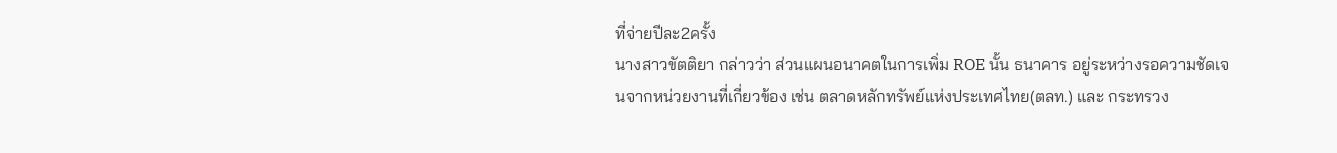ที่จ่ายปีละ2ครั้ง
นางสาวขัตติยา กล่าวว่า ส่วนแผนอนาคตในการเพิ่ม ROE นั้น ธนาคาร อยู่ระหว่างรอความชัดเจนจากหน่วยงานที่เกี่ยวข้อง เช่น ตลาดหลักทรัพย์แห่งประเทศไทย(ตลท.) และ กระทรวง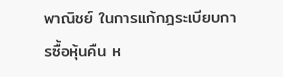พาณิชย์ ในการแก้กฎระเบียบการซื้อหุ้นคืน ห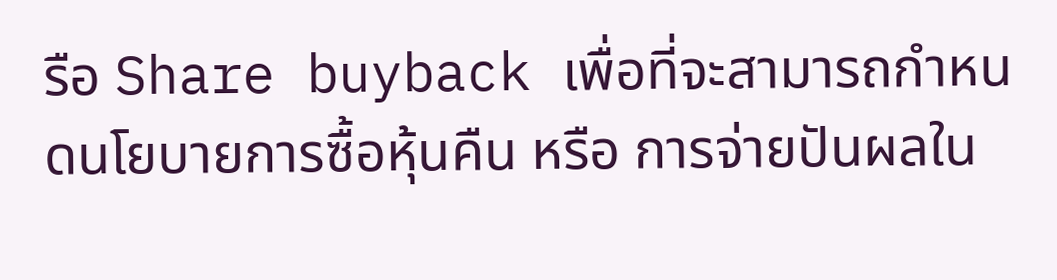รือ Share buyback เพื่อที่จะสามารถกำหนดนโยบายการซื้อหุ้นคืน หรือ การจ่ายปันผลใน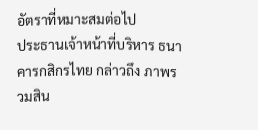อัตราที่หมาะสมต่อไป
ประธานเจ้าหน้าที่บริหาร ธนาคารกสิกรไทย กล่าวถึง ภาพรวมสิน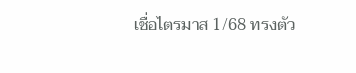เชื่อไตรมาส 1/68 ทรงตัว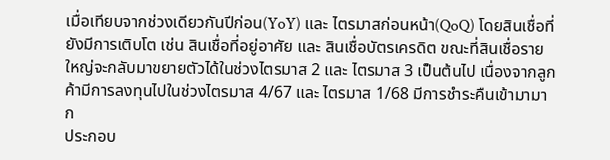เมื่อเทียบจากช่วงเดียวกันปีก่อน(YoY) และ ไตรมาสก่อนหน้า(QoQ) โดยสินเชื่อที่ยังมีการเติบโต เช่น สินเชื่อที่อยู่อาศัย และ สินเชื่อบัตรเครดิต ขณะที่สินเชื่อรายใหญ่จะกลับมาขยายตัวได้ในช่วงไตรมาส 2 และ ไตรมาส 3 เป็นต้นไป เนื่องจากลูกค้ามีการลงทุนไปในช่วงไตรมาส 4/67 และ ไตรมาส 1/68 มีการชำระคืนเข้ามามาก
ประกอบ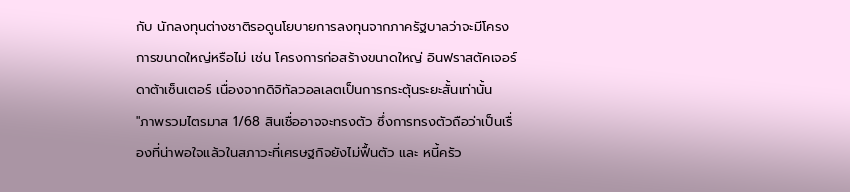กับ นักลงทุนต่างชาติรอดูนโยบายการลงทุนจากภาครัฐบาลว่าจะมีโครงการขนาดใหญ่หรือไม่ เช่น โครงการก่อสร้างขนาดใหญ่ อินฟราสตัคเจอร์ ดาต้าเซ็นเตอร์ เนื่องจากดิจิทัลวอลเลตเป็นการกระตุ้นระยะสั้นเท่านั้น
"ภาพรวมไตรมาส 1/68 สินเชื่ออาจจะทรงตัว ซึ่งการทรงตัวถือว่าเป็นเรื่องที่น่าพอใจแล้วในสภาวะที่เศรษฐกิจยังไม่ฟื้นตัว และ หนี้ครัว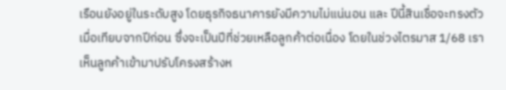เรือนยังอยู่ในระดับสูง โดยธุรกิจธนาคารยังมีความไม่แน่นอน และ ปีนี้สินเชื่อจะทรงตัวเมื่อเทียบจากปีก่อน ซึ่งจะเป็นปีที่ช่วยเหลือลูกค้าต่อเนื่อง โดยในช่วงไตรมาส 1/68 เราเห็นลูกค้าเข้ามาปรับโครงสร้างห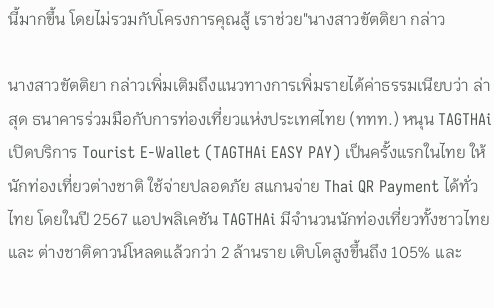นี้มากขึ้น โดยไม่รวมกับโครงการคุณสู้ เราช่วย"นางสาวขัตติยา กล่าว

นางสาวขัตติยา กล่าวเพิ่มเติมถึงแนวทางการเพิ่มรายได้ค่าธรรมเนียบว่า ล่าสุด ธนาคารร่วมมือกับการท่องเที่ยวแห่งประเทศไทย (ททท.) หนุน TAGTHAi เปิดบริการ Tourist E-Wallet (TAGTHAi EASY PAY) เป็นครั้งแรกในไทย ให้นักท่องเที่ยวต่างชาติ ใช้จ่ายปลอดภัย สแกนจ่าย Thai QR Payment ได้ทั่วไทย โดยในปี 2567 แอปพลิเคชัน TAGTHAi มีจำนวนนักท่องเที่ยวทั้งชาวไทย และ ต่างชาติดาวน์โหลดแล้วกว่า 2 ล้านราย เติบโตสูงขึ้นถึง 105% และ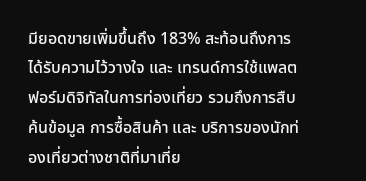มียอดขายเพิ่มขึ้นถึง 183% สะท้อนถึงการได้รับความไว้วางใจ และ เทรนด์การใช้แพลตฟอร์มดิจิทัลในการท่องเที่ยว รวมถึงการสืบค้นข้อมูล การซื้อสินค้า และ บริการของนักท่องเที่ยวต่างชาติที่มาเที่ย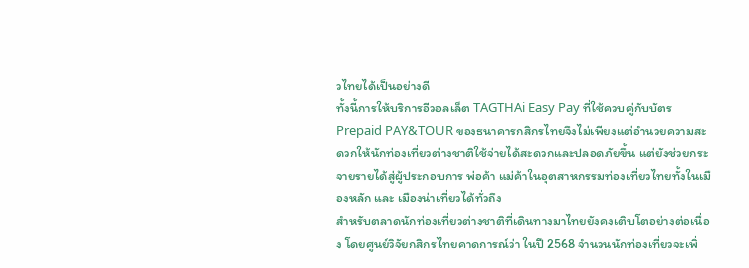วไทยได้เป็นอย่างดี
ทั้งนี้การให้บริการอีวอลเล็ต TAGTHAi Easy Pay ที่ใช้ควบคู่กับบัตร Prepaid PAY&TOUR ของธนาคารกสิกรไทยจึงไม่เพียงแต่อำนวยความสะดวกให้นักท่องเที่ยวต่างชาติใช้จ่ายได้สะดวกและปลอดภัยขึ้น แต่ยังช่วยกระจายรายได้สู่ผู้ประกอบการ พ่อค้า แม่ค้าในอุตสาหกรรมท่องเที่ยวไทยทั้งในเมืองหลัก และ เมืองน่าเที่ยวได้ทั่วถึง
สำหรับตลาดนักท่องเที่ยวต่างชาติที่เดินทางมาไทยยังคงเติบโตอย่างต่อเนื่อง โดยศูนย์วิจัยกสิกรไทยคาดการณ์ว่า ในปี 2568 จำนวนนักท่องเที่ยวจะเพิ่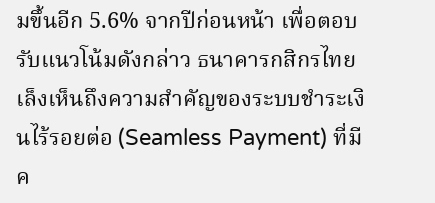มขึ้นอีก 5.6% จากปีก่อนหน้า เพื่อตอบรับแนวโน้มดังกล่าว ธนาคารกสิกรไทยเล็งเห็นถึงความสำคัญของระบบชำระเงินไร้รอยต่อ (Seamless Payment) ที่มีค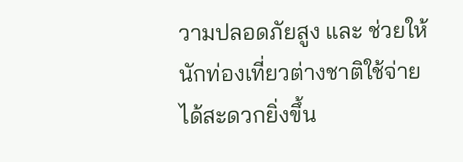วามปลอดภัยสูง และ ช่วยให้นักท่องเที่ยวต่างชาติใช้จ่ายได้สะดวกยิ่งขึ้น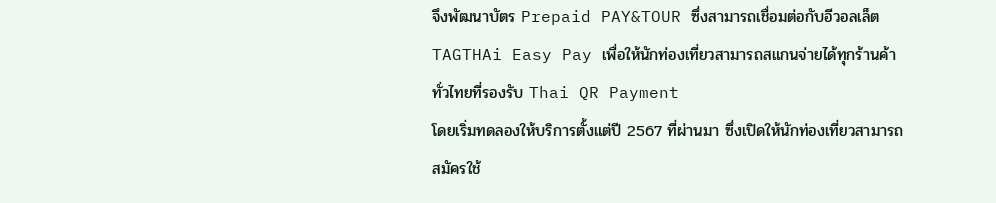จึงพัฒนาบัตร Prepaid PAY&TOUR ซึ่งสามารถเชื่อมต่อกับอีวอลเล็ต TAGTHAi Easy Pay เพื่อให้นักท่องเที่ยวสามารถสแกนจ่ายได้ทุกร้านค้าทั่วไทยที่รองรับ Thai QR Payment
โดยเริ่มทดลองให้บริการตั้งแต่ปี 2567 ที่ผ่านมา ซึ่งเปิดให้นักท่องเที่ยวสามารถสมัครใช้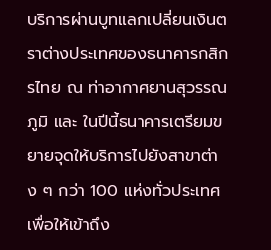บริการผ่านบูทแลกเปลี่ยนเงินตราต่างประเทศของธนาคารกสิกรไทย ณ ท่าอากาศยานสุวรรณภูมิ และ ในปีนี้ธนาคารเตรียมขยายจุดให้บริการไปยังสาขาต่าง ๆ กว่า 100 แห่งทั่วประเทศ เพื่อให้เข้าถึง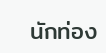นักท่อง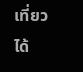เที่ยวได้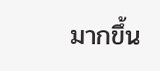มากขึ้น